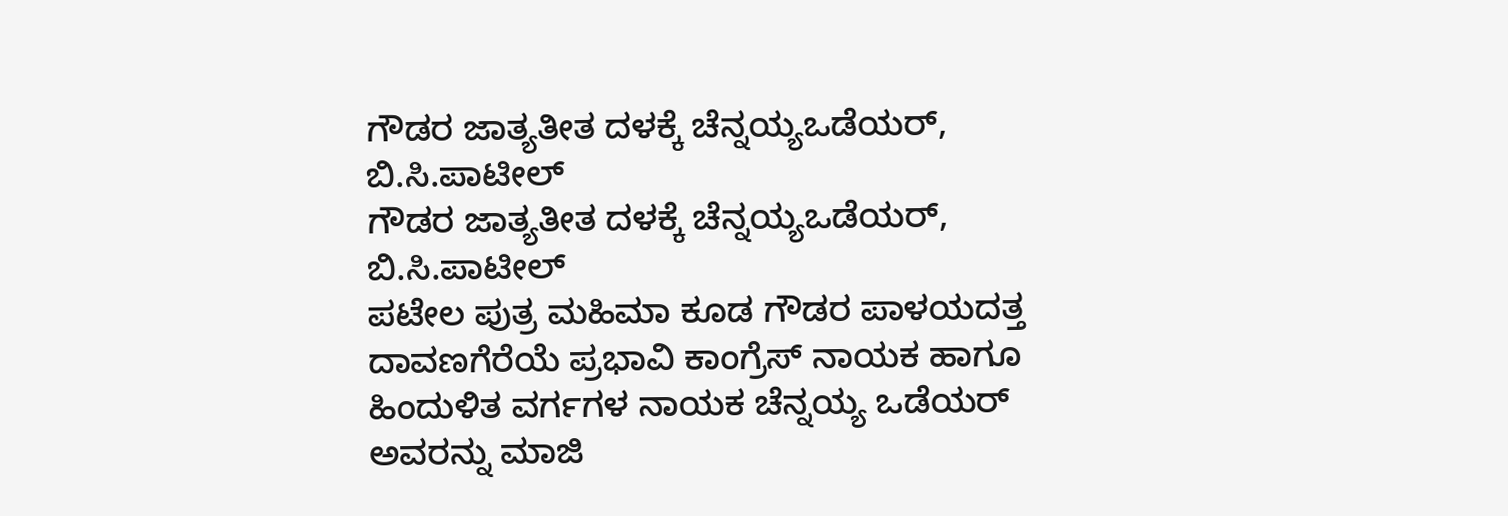ಗೌಡರ ಜಾತ್ಯತೀತ ದಳಕ್ಕೆ ಚೆನ್ನಯ್ಯಒಡೆಯರ್, ಬಿ.ಸಿ.ಪಾಟೀಲ್
ಗೌಡರ ಜಾತ್ಯತೀತ ದಳಕ್ಕೆ ಚೆನ್ನಯ್ಯಒಡೆಯರ್, ಬಿ.ಸಿ.ಪಾಟೀಲ್
ಪಟೇಲ ಪುತ್ರ ಮಹಿಮಾ ಕೂಡ ಗೌಡರ ಪಾಳಯದತ್ತ
ದಾವಣಗೆರೆಯೆ ಪ್ರಭಾವಿ ಕಾಂಗ್ರೆಸ್ ನಾಯಕ ಹಾಗೂ ಹಿಂದುಳಿತ ವರ್ಗಗಳ ನಾಯಕ ಚೆನ್ನಯ್ಯ ಒಡೆಯರ್ ಅವರನ್ನು ಮಾಜಿ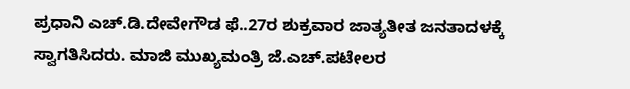ಪ್ರಧಾನಿ ಎಚ್.ಡಿ.ದೇವೇಗೌಡ ಫೆ..27ರ ಶುಕ್ರವಾರ ಜಾತ್ಯತೀತ ಜನತಾದಳಕ್ಕೆ ಸ್ವಾಗತಿಸಿದರು. ಮಾಜಿ ಮುಖ್ಯಮಂತ್ರಿ ಜೆ.ಎಚ್.ಪಟೇಲರ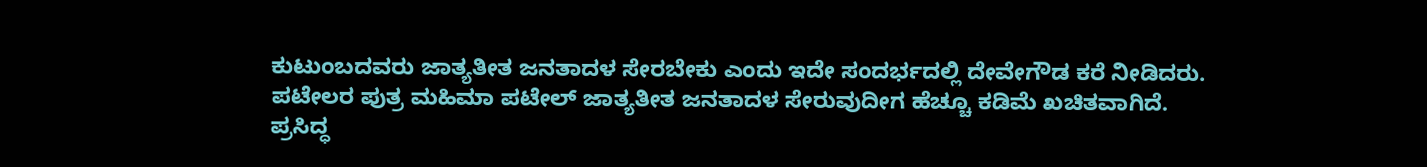ಕುಟುಂಬದವರು ಜಾತ್ಯತೀತ ಜನತಾದಳ ಸೇರಬೇಕು ಎಂದು ಇದೇ ಸಂದರ್ಭದಲ್ಲಿ ದೇವೇಗೌಡ ಕರೆ ನೀಡಿದರು. ಪಟೇಲರ ಪುತ್ರ ಮಹಿಮಾ ಪಟೇಲ್ ಜಾತ್ಯತೀತ ಜನತಾದಳ ಸೇರುವುದೀಗ ಹೆಚ್ಚೂ ಕಡಿಮೆ ಖಚಿತವಾಗಿದೆ.
ಪ್ರಸಿದ್ಧ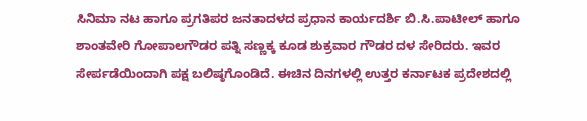ಸಿನಿಮಾ ನಟ ಹಾಗೂ ಪ್ರಗತಿಪರ ಜನತಾದಳದ ಪ್ರಧಾನ ಕಾರ್ಯದರ್ಶಿ ಬಿ.ಸಿ.ಪಾಟೀಲ್ ಹಾಗೂ ಶಾಂತವೇರಿ ಗೋಪಾಲಗೌಡರ ಪತ್ನಿ ಸಣ್ಣಕ್ಕ ಕೂಡ ಶುಕ್ರವಾರ ಗೌಡರ ದಳ ಸೇರಿದರು. ಇವರ ಸೇರ್ಪಡೆಯಿಂದಾಗಿ ಪಕ್ಷ ಬಲಿಷ್ಠಗೊಂಡಿದೆ. ಈಚಿನ ದಿನಗಳಲ್ಲಿ ಉತ್ತರ ಕರ್ನಾಟಕ ಪ್ರದೇಶದಲ್ಲಿ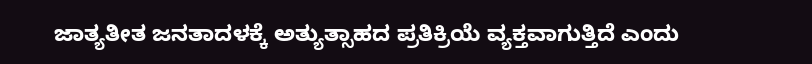ಜಾತ್ಯತೀತ ಜನತಾದಳಕ್ಕೆ ಅತ್ಯುತ್ಸಾಹದ ಪ್ರತಿಕ್ರಿಯೆ ವ್ಯಕ್ತವಾಗುತ್ತಿದೆ ಎಂದು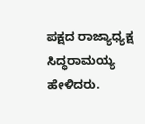ಪಕ್ಷದ ರಾಜ್ಯಾಧ್ಯಕ್ಷ ಸಿದ್ಧರಾಮಯ್ಯ ಹೇಳಿದರು.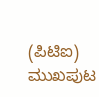(ಪಿಟಿಐ)
ಮುಖಪುಟ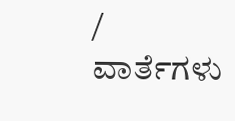/ ವಾರ್ತೆಗಳು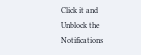Click it and Unblock the Notifications